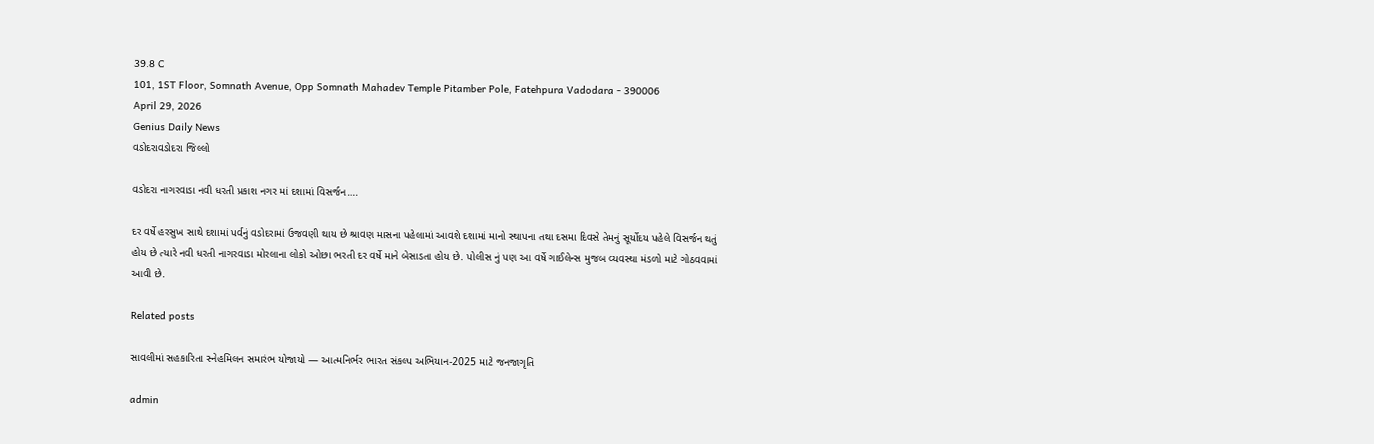39.8 C
101, 1ST Floor, Somnath Avenue, Opp Somnath Mahadev Temple Pitamber Pole, Fatehpura Vadodara - 390006
April 29, 2026
Genius Daily News
વડોદરાવડોદરા જિલ્લો

વડોદરા નાગરવાડા નવી ધરતી પ્રકાશ નગર માં દશામાં વિસર્જન….

દર વર્ષે હરસુખ સાથે દશામાં પર્વનું વડોદરામાં ઉજવણી થાય છે શ્રાવણ માસના પહેલામાં આવશે દશામાં માનો સ્થાપના તથા દસમા દિવસે તેમનું સૂર્યોદય પહેલે વિસર્જન થતું હોય છે ત્યારે નવી ધરતી નાગરવાડા મોરલાના લોકો ઓછા ભરતી દર વર્ષે માને બેસાડતા હોય છે. પોલીસ નું પણ આ વર્ષે ગાઈલેન્સ મુજબ વ્યવસ્થા મંડળો માટે ગોઠવવામાં આવી છે.

Related posts

સાવલીમાં સહકારિતા સ્નેહમિલન સમારંભ યોજાયો — આત્મનિર્ભર ભારત સંકલ્પ અભિયાન-2025 માટે જનજાગૃતિ

admin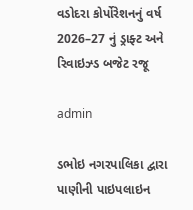વડોદરા કોર્પોરેશનનું વર્ષ 2026–27 નું ડ્રાફ્ટ અને રિવાઇઝ્ડ બજેટ રજૂ

admin

ડભોઇ નગરપાલિકા દ્વારા પાણીની પાઇપલાઇન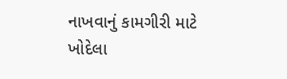નાખવાનું કામગીરી માટે ખોદેલા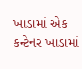ખાડામાં એક કન્ટેનર ખાડામાં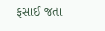ફસાઈ જતા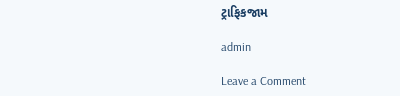ટ્રાફિકજામ

admin

Leave a Comment